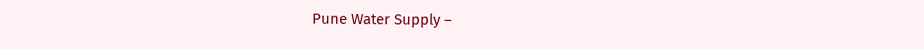Pune Water Supply –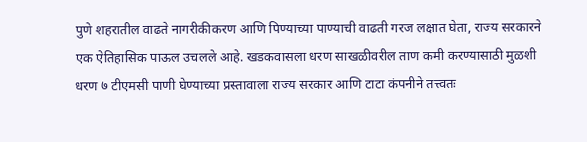पुणे शहरातील वाढते नागरीकीकरण आणि पिण्याच्या पाण्याची वाढती गरज लक्षात घेता, राज्य सरकारने एक ऐतिहासिक पाऊल उचलले आहे. खडकवासला धरण साखळीवरील ताण कमी करण्यासाठी मुळशी धरण ७ टीएमसी पाणी घेण्याच्या प्रस्तावाला राज्य सरकार आणि टाटा कंपनीने तत्त्वतः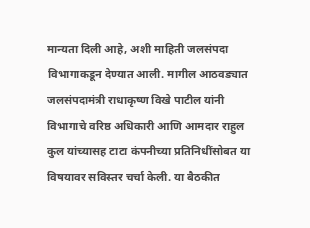मान्यता दिली आहे, अशी माहिती जलसंपदा विभागाकडून देण्यात आली. मागील आठवड्यात जलसंपदामंत्री राधाकृष्ण विखे पाटील यांनी विभागाचे वरिष्ठ अधिकारी आणि आमदार राहुल कुल यांच्यासह टाटा कंपनीच्या प्रतिनिधींसोबत या विषयावर सविस्तर चर्चा केली. या बैठकीत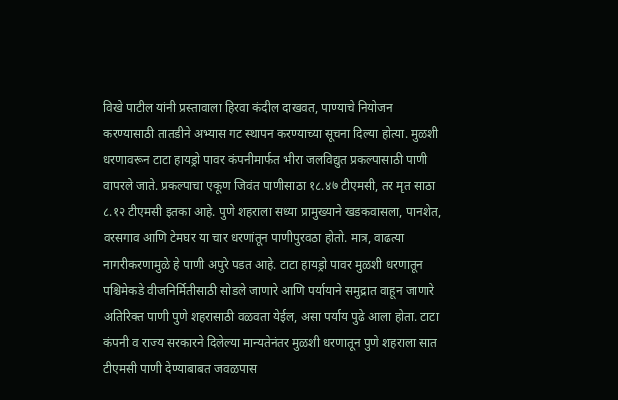विखे पाटील यांनी प्रस्तावाला हिरवा कंदील दाखवत, पाण्याचे नियोजन करण्यासाठी तातडीने अभ्यास गट स्थापन करण्याच्या सूचना दिल्या होत्या. मुळशी धरणावरून टाटा हायड्रो पावर कंपनीमार्फत भीरा जलविद्युत प्रकल्पासाठी पाणी वापरले जाते. प्रकल्पाचा एकूण जिवंत पाणीसाठा १८.४७ टीएमसी, तर मृत साठा ८.१२ टीएमसी इतका आहे. पुणे शहराला सध्या प्रामुख्याने खडकवासला, पानशेत, वरसगाव आणि टेमघर या चार धरणांतून पाणीपुरवठा होतो. मात्र, वाढत्या नागरीकरणामुळे हे पाणी अपुरे पडत आहे. टाटा हायड्रो पावर मुळशी धरणातून पश्चिमेकडे वीजनिर्मितीसाठी सोडले जाणारे आणि पर्यायाने समुद्रात वाहून जाणारे अतिरिक्त पाणी पुणे शहरासाठी वळवता येईल, असा पर्याय पुढे आला होता. टाटा कंपनी व राज्य सरकारने दिलेल्या मान्यतेनंतर मुळशी धरणातून पुणे शहराला सात टीएमसी पाणी देण्याबाबत जवळपास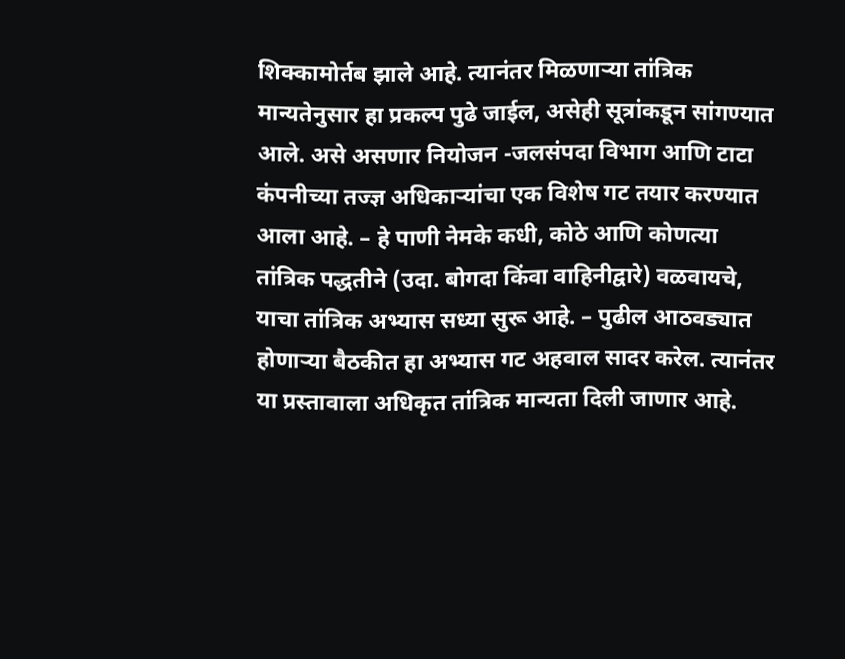शिक्कामोर्तब झाले आहे. त्यानंतर मिळणाऱ्या तांत्रिक मान्यतेनुसार हा प्रकल्प पुढे जाईल, असेही सूत्रांकडून सांगण्यात आले. असे असणार नियोजन -जलसंपदा विभाग आणि टाटा कंपनीच्या तज्ज्ञ अधिकाऱ्यांचा एक विशेष गट तयार करण्यात आला आहे. – हे पाणी नेमके कधी, कोठे आणि कोणत्या तांत्रिक पद्धतीने (उदा. बोगदा किंवा वाहिनीद्वारे) वळवायचे, याचा तांत्रिक अभ्यास सध्या सुरू आहे. – पुढील आठवड्यात होणाऱ्या बैठकीत हा अभ्यास गट अहवाल सादर करेल. त्यानंतर या प्रस्तावाला अधिकृत तांत्रिक मान्यता दिली जाणार आहे.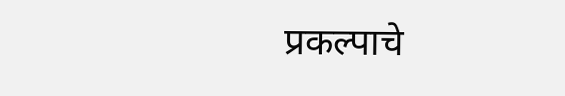प्रकल्पाचे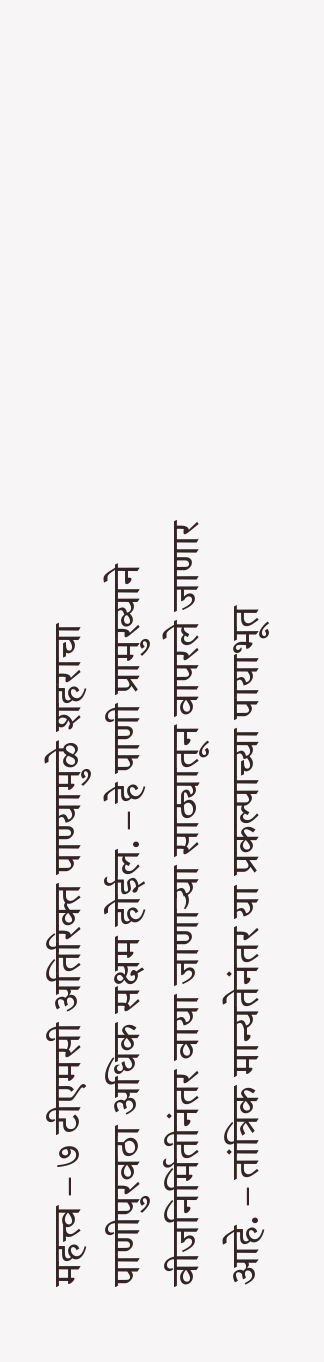महत्त्व – ७ टीएमसी अतिरिक्त पाण्यामुळे शहराचा पाणीपुरवठा अधिक सक्षम होईल. – हे पाणी प्रामुख्याने वीजनिर्मितीनंतर वाया जाणाऱ्या साठ्यातून वापरले जाणार आहे. – तांत्रिक मान्यतेनंतर या प्रकल्पाच्या पायाभूत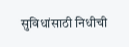सुविधांसाठी निधीची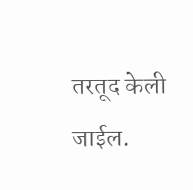तरतूद केली जाईल.